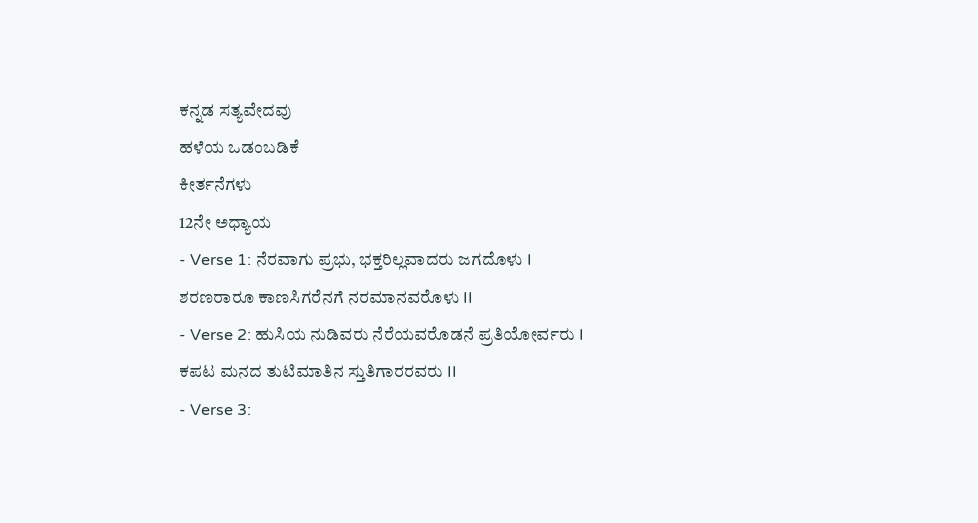ಕನ್ನಡ ಸತ್ಯವೇದವು
ಹಳೆಯ ಒಡಂಬಡಿಕೆ
ಕೀರ್ತನೆಗಳು
12ನೇ ಅಧ್ಯಾಯ
- Verse 1: ನೆರವಾಗು ಪ್ರಭು, ಭಕ್ತರಿಲ್ಲವಾದರು ಜಗದೊಳು I ಶರಣರಾರೂ ಕಾಣಸಿಗರೆನಗೆ ನರಮಾನವರೊಳು II
- Verse 2: ಹುಸಿಯ ನುಡಿವರು ನೆರೆಯವರೊಡನೆ ಪ್ರತಿಯೋರ್ವರು I ಕಪಟ ಮನದ ತುಟಿಮಾತಿನ ಸ್ತುತಿಗಾರರವರು II
- Verse 3: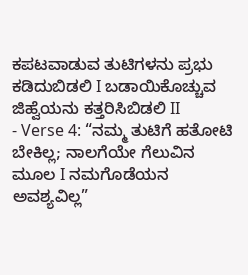ಕಪಟವಾಡುವ ತುಟಿಗಳನು ಪ್ರಭು ಕಡಿದುಬಿಡಲಿ I ಬಡಾಯಿಕೊಚ್ಚುವ ಜಿಹ್ವೆಯನು ಕತ್ತರಿಸಿಬಿಡಲಿ II
- Verse 4: “ನಮ್ಮ ತುಟಿಗೆ ಹತೋಟಿ ಬೇಕಿಲ್ಲ; ನಾಲಗೆಯೇ ಗೆಲುವಿನ ಮೂಲ I ನಮಗೊಡೆಯನ ಅವಶ್ಯವಿಲ್ಲ”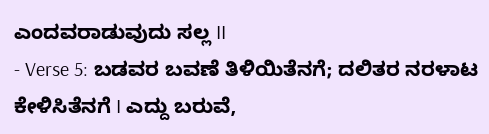ಎಂದವರಾಡುವುದು ಸಲ್ಲ II
- Verse 5: ಬಡವರ ಬವಣೆ ತಿಳಿಯಿತೆನಗೆ; ದಲಿತರ ನರಳಾಟ ಕೇಳಿಸಿತೆನಗೆ I ಎದ್ದು ಬರುವೆ,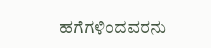ಹಗೆಗಳಿಂದವರನು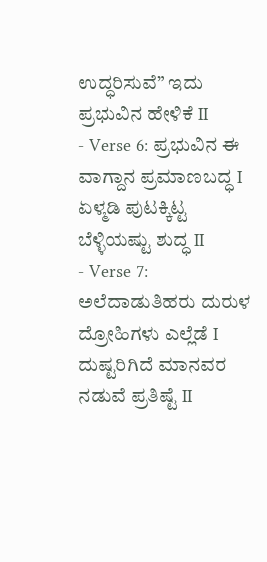ಉದ್ಧರಿಸುವೆ” ಇದು ಪ್ರಭುವಿನ ಹೇಳಿಕೆ II
- Verse 6: ಪ್ರಭುವಿನ ಈ ವಾಗ್ದಾನ ಪ್ರಮಾಣಬದ್ಧ I ಏಳ್ಮಡಿ ಪುಟಕ್ಕಿಟ್ಟ ಬೆಳ್ಳಿಯಷ್ಟು ಶುದ್ಧ II
- Verse 7: ಅಲೆದಾಡುತಿಹರು ದುರುಳ ದ್ರೋಹಿಗಳು ಎಲ್ಲೆಡೆ I ದುಷ್ಟರಿಗಿದೆ ಮಾನವರ ನಡುವೆ ಪ್ರತಿಷ್ಟೆ II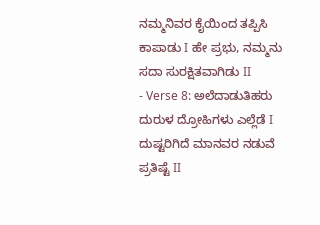ನಮ್ಮನಿವರ ಕೈಯಿಂದ ತಪ್ಪಿಸಿ ಕಾಪಾಡು I ಹೇ ಪ್ರಭು, ನಮ್ಮನು ಸದಾ ಸುರಕ್ಷಿತವಾಗಿಡು II
- Verse 8: ಅಲೆದಾಡುತಿಹರು ದುರುಳ ದ್ರೋಹಿಗಳು ಎಲ್ಲೆಡೆ I ದುಷ್ಟರಿಗಿದೆ ಮಾನವರ ನಡುವೆ ಪ್ರತಿಷ್ಟೆ II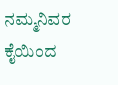ನಮ್ಮನಿವರ ಕೈಯಿಂದ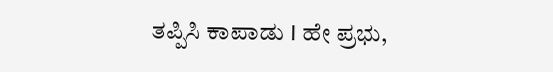ತಪ್ಪಿಸಿ ಕಾಪಾಡು I ಹೇ ಪ್ರಭು,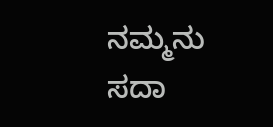ನಮ್ಮನು ಸದಾ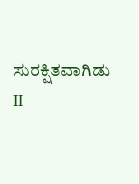ಸುರಕ್ಷಿತವಾಗಿಡು II